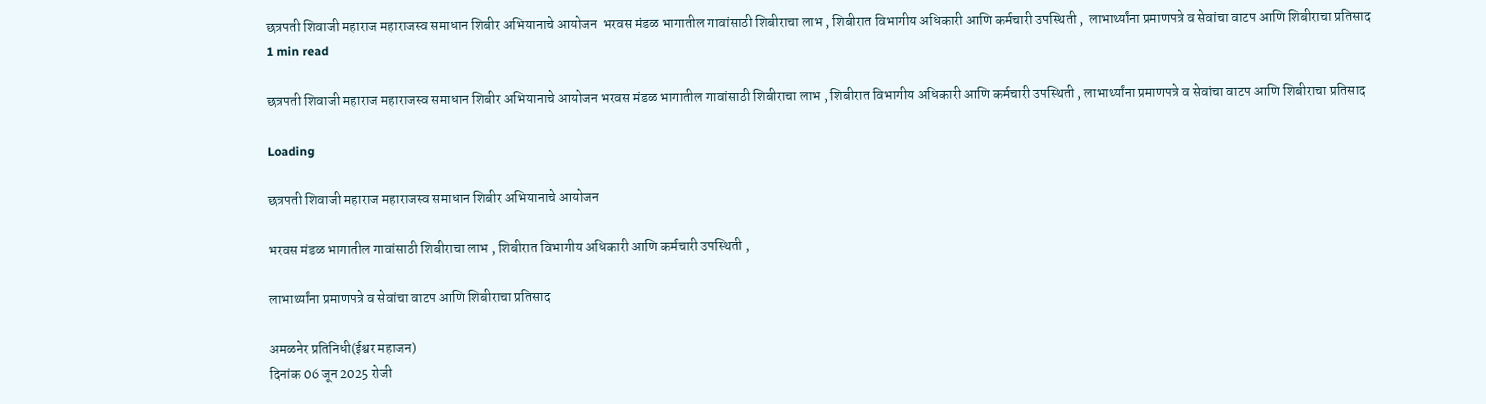छत्रपती शिवाजी महाराज महाराजस्व समाधान शिबीर अभियानाचे आयोजन  भरवस मंडळ भागातील गावांसाठी शिबीराचा लाभ , शिबीरात विभागीय अधिकारी आणि कर्मचारी उपस्थिती ,  लाभार्थ्यांना प्रमाणपत्रे व सेवांचा वाटप आणि शिबीराचा प्रतिसाद
1 min read

छत्रपती शिवाजी महाराज महाराजस्व समाधान शिबीर अभियानाचे आयोजन भरवस मंडळ भागातील गावांसाठी शिबीराचा लाभ , शिबीरात विभागीय अधिकारी आणि कर्मचारी उपस्थिती , लाभार्थ्यांना प्रमाणपत्रे व सेवांचा वाटप आणि शिबीराचा प्रतिसाद

Loading

छत्रपती शिवाजी महाराज महाराजस्व समाधान शिबीर अभियानाचे आयोजन

भरवस मंडळ भागातील गावांसाठी शिबीराचा लाभ , शिबीरात विभागीय अधिकारी आणि कर्मचारी उपस्थिती ,

लाभार्थ्यांना प्रमाणपत्रे व सेवांचा वाटप आणि शिबीराचा प्रतिसाद

अमळनेर प्रतिनिधी(ईश्वर महाजन)
दिनांक 06 जून 2025 रोजी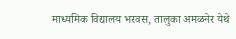माध्यमिक विद्यालय भरवस, तालुका अमळनेर येथे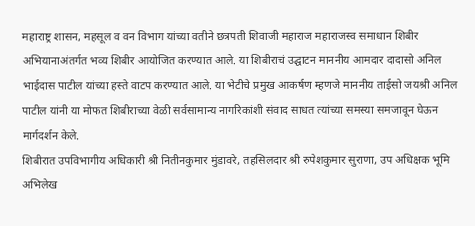महाराष्ट्र शासन, महसूल व वन विभाग यांच्या वतीने छत्रपती शिवाजी महाराज महाराजस्व समाधान शिबीर अभियानाअंतर्गत भव्य शिबीर आयोजित करण्यात आले. या शिबीराचं उद्घाटन माननीय आमदार दादासो अनिल भाईदास पाटील यांच्या हस्ते वाटप करण्यात आले. या भेटीचे प्रमुख आकर्षण म्हणजे माननीय ताईसो जयश्री अनिल पाटील यांनी या मोफत शिबीराच्या वेळी सर्वसामान्य नागरिकांशी संवाद साधत त्यांच्या समस्या समजावून घेऊन मार्गदर्शन केले.
शिबीरात उपविभागीय अधिकारी श्री नितीनकुमार मुंडावरे, तहसिलदार श्री रुपेशकुमार सुराणा, उप अधिक्षक भूमि अभिलेख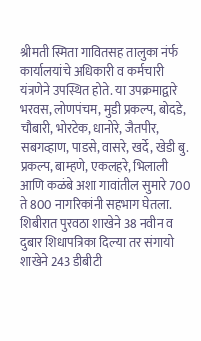श्रीमती स्मिता गावितसह तालुका नंर्फ कार्यालयांचे अधिकारी व कर्मचारी यंत्रणेने उपस्थित होते. या उपक्रमाद्वारे भरवस, लोणपंचम, मुडी प्रकल्प, बोदडे, चौबारी, भोरटेक, धानोरे, जैतपीर, सबगव्हाण, पाडसे, वासरे, खर्दे, खेडी बु. प्रकल्प, बाम्हणे, एकलहरे, भिलाली आणि कळंबे अशा गावांतील सुमारे 700 ते 800 नागरिकांनी सहभाग घेतला.
शिबीरात पुरवठा शाखेने 38 नवीन व दुबार शिधापत्रिका दिल्या तर संगायो शाखेने 243 डीबीटी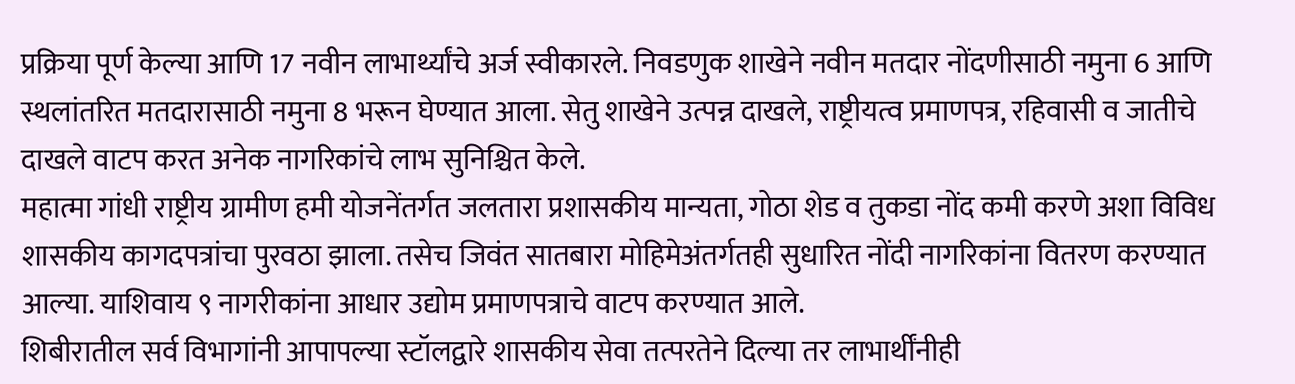प्रक्रिया पूर्ण केल्या आणि 17 नवीन लाभार्थ्यांचे अर्ज स्वीकारले. निवडणुक शाखेने नवीन मतदार नोंदणीसाठी नमुना 6 आणि स्थलांतरित मतदारासाठी नमुना 8 भरून घेण्यात आला. सेतु शाखेने उत्पन्न दाखले, राष्ट्रीयत्व प्रमाणपत्र, रहिवासी व जातीचे दाखले वाटप करत अनेक नागरिकांचे लाभ सुनिश्चित केले.
महात्मा गांधी राष्ट्रीय ग्रामीण हमी योजनेंतर्गत जलतारा प्रशासकीय मान्यता, गोठा शेड व तुकडा नोंद कमी करणे अशा विविध शासकीय कागदपत्रांचा पुरवठा झाला. तसेच जिवंत सातबारा मोहिमेअंतर्गतही सुधारित नोंदी नागरिकांना वितरण करण्यात आल्या. याशिवाय ९ नागरीकांना आधार उद्योम प्रमाणपत्राचे वाटप करण्यात आले.
शिबीरातील सर्व विभागांनी आपापल्या स्टॉलद्वारे शासकीय सेवा तत्परतेने दिल्या तर लाभार्थींनीही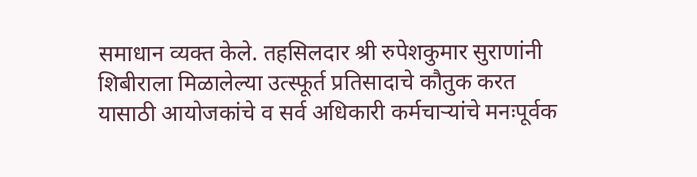समाधान व्यक्त केले. तहसिलदार श्री रुपेशकुमार सुराणांनी शिबीराला मिळालेल्या उत्स्फूर्त प्रतिसादाचे कौतुक करत यासाठी आयोजकांचे व सर्व अधिकारी कर्मचाऱ्यांचे मनःपूर्वक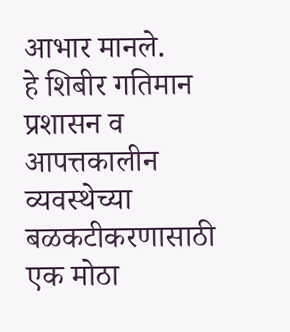आभार मानले.
हे शिबीर गतिमान प्रशासन व आपत्तकालीन व्यवस्थेच्या बळकटीकरणासाठी एक मोठा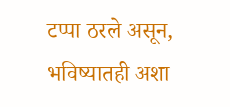टप्पा ठरले असून, भविष्यातही अशा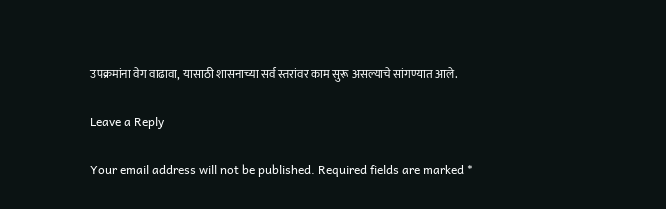उपक्रमांना वेग वाढावा, यासाठी शासनाच्या सर्व स्तरांवर काम सुरू असल्याचे सांगण्यात आले.

Leave a Reply

Your email address will not be published. Required fields are marked *